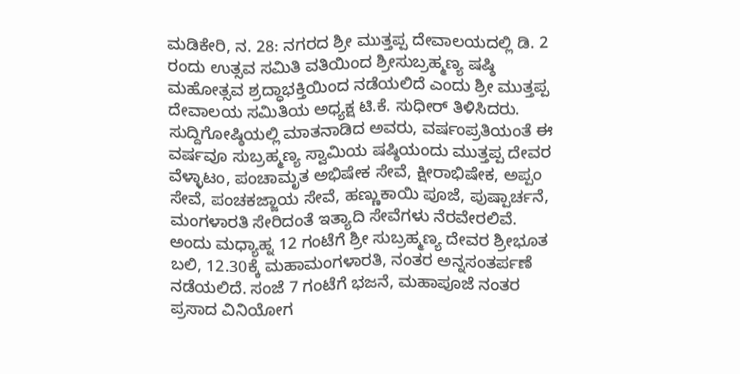ಮಡಿಕೇರಿ, ನ. 28: ನಗರದ ಶ್ರೀ ಮುತ್ತಪ್ಪ ದೇವಾಲಯದಲ್ಲಿ ಡಿ. 2 ರಂದು ಉತ್ಸವ ಸಮಿತಿ ವತಿಯಿಂದ ಶ್ರೀಸುಬ್ರಹ್ಮಣ್ಯ ಷಷ್ಠಿ ಮಹೋತ್ಸವ ಶ್ರದ್ಧಾಭಕ್ತಿಯಿಂದ ನಡೆಯಲಿದೆ ಎಂದು ಶ್ರೀ ಮುತ್ತಪ್ಪ ದೇವಾಲಯ ಸಮಿತಿಯ ಅಧ್ಯಕ್ಷ ಟಿ.ಕೆ. ಸುಧೀರ್ ತಿಳಿಸಿದರು.
ಸುದ್ದಿಗೋಷ್ಠಿಯಲ್ಲಿ ಮಾತನಾಡಿದ ಅವರು, ವರ್ಷಂಪ್ರತಿಯಂತೆ ಈ ವರ್ಷವೂ ಸುಬ್ರಹ್ಮಣ್ಯ ಸ್ವಾಮಿಯ ಷಷ್ಠಿಯಂದು ಮುತ್ತಪ್ಪ ದೇವರ ವೆಳ್ಳಾಟಂ, ಪಂಚಾಮೃತ ಅಭಿಷೇಕ ಸೇವೆ, ಕ್ಷೀರಾಭಿಷೇಕ, ಅಪ್ಪಂ ಸೇವೆ, ಪಂಚಕಜ್ಜಾಯ ಸೇವೆ, ಹಣ್ಣುಕಾಯಿ ಪೂಜೆ, ಪುಷ್ಪಾರ್ಚನೆ, ಮಂಗಳಾರತಿ ಸೇರಿದಂತೆ ಇತ್ಯಾದಿ ಸೇವೆಗಳು ನೆರವೇರಲಿವೆ. ಅಂದು ಮಧ್ಯಾಹ್ನ 12 ಗಂಟೆಗೆ ಶ್ರೀ ಸುಬ್ರಹ್ಮಣ್ಯ ದೇವರ ಶ್ರೀಭೂತ ಬಲಿ, 12.30ಕ್ಕೆ ಮಹಾಮಂಗಳಾರತಿ, ನಂತರ ಅನ್ನಸಂತರ್ಪಣೆ ನಡೆಯಲಿದೆ. ಸಂಜೆ 7 ಗಂಟೆಗೆ ಭಜನೆ, ಮಹಾಪೂಜೆ ನಂತರ ಪ್ರಸಾದ ವಿನಿಯೋಗ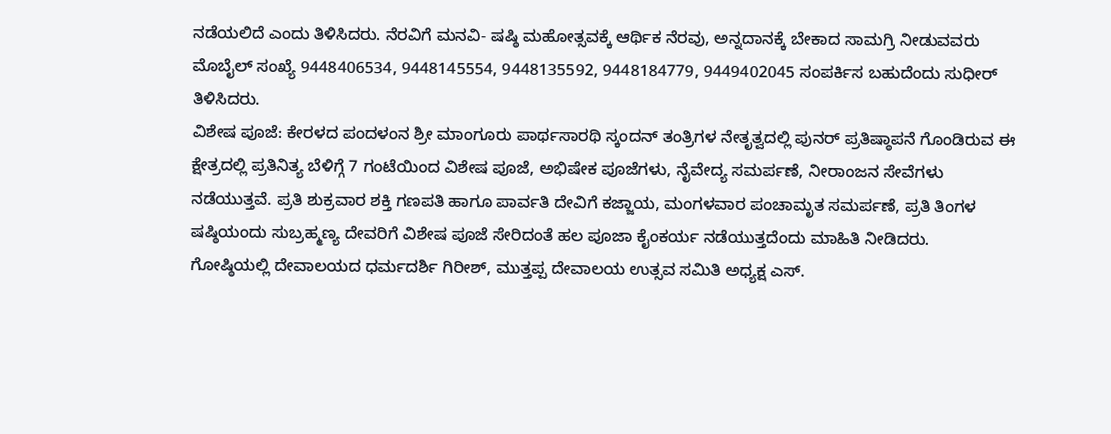ನಡೆಯಲಿದೆ ಎಂದು ತಿಳಿಸಿದರು. ನೆರವಿಗೆ ಮನವಿ- ಷಷ್ಠಿ ಮಹೋತ್ಸವಕ್ಕೆ ಆರ್ಥಿಕ ನೆರವು, ಅನ್ನದಾನಕ್ಕೆ ಬೇಕಾದ ಸಾಮಗ್ರಿ ನೀಡುವವರು ಮೊಬೈಲ್ ಸಂಖ್ಯೆ 9448406534, 9448145554, 9448135592, 9448184779, 9449402045 ಸಂಪರ್ಕಿಸ ಬಹುದೆಂದು ಸುಧೀರ್ ತಿಳಿಸಿದರು.
ವಿಶೇಷ ಪೂಜೆ: ಕೇರಳದ ಪಂದಳಂನ ಶ್ರೀ ಮಾಂಗೂರು ಪಾರ್ಥಸಾರಥಿ ಸ್ಕಂದನ್ ತಂತ್ರಿಗಳ ನೇತೃತ್ವದಲ್ಲಿ ಪುನರ್ ಪ್ರತಿಷ್ಠಾಪನೆ ಗೊಂಡಿರುವ ಈ ಕ್ಷೇತ್ರದಲ್ಲಿ ಪ್ರತಿನಿತ್ಯ ಬೆಳಿಗ್ಗೆ 7 ಗಂಟೆಯಿಂದ ವಿಶೇಷ ಪೂಜೆ, ಅಭಿಷೇಕ ಪೂಜೆಗಳು, ನೈವೇದ್ಯ ಸಮರ್ಪಣೆ, ನೀರಾಂಜನ ಸೇವೆಗಳು ನಡೆಯುತ್ತವೆ. ಪ್ರತಿ ಶುಕ್ರವಾರ ಶಕ್ತಿ ಗಣಪತಿ ಹಾಗೂ ಪಾರ್ವತಿ ದೇವಿಗೆ ಕಜ್ಜಾಯ, ಮಂಗಳವಾರ ಪಂಚಾಮೃತ ಸಮರ್ಪಣೆ, ಪ್ರತಿ ತಿಂಗಳ ಷಷ್ಠಿಯಂದು ಸುಬ್ರಹ್ಮಣ್ಯ ದೇವರಿಗೆ ವಿಶೇಷ ಪೂಜೆ ಸೇರಿದಂತೆ ಹಲ ಪೂಜಾ ಕೈಂಕರ್ಯ ನಡೆಯುತ್ತದೆಂದು ಮಾಹಿತಿ ನೀಡಿದರು.
ಗೋಷ್ಠಿಯಲ್ಲಿ ದೇವಾಲಯದ ಧರ್ಮದರ್ಶಿ ಗಿರೀಶ್, ಮುತ್ತಪ್ಪ ದೇವಾಲಯ ಉತ್ಸವ ಸಮಿತಿ ಅಧ್ಯಕ್ಷ ಎಸ್.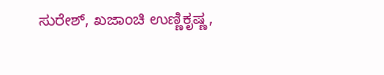ಸುರೇಶ್, ಖಜಾಂಚಿ ಉಣ್ಣಿಕೃಷ್ಣ,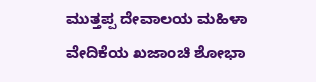ಮುತ್ತಪ್ಪ ದೇವಾಲಯ ಮಹಿಳಾ ವೇದಿಕೆಯ ಖಜಾಂಚಿ ಶೋಭಾ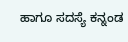ಹಾಗೂ ಸದಸ್ಯೆ ಕನ್ನಂಡ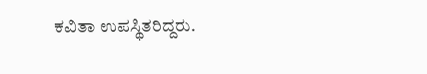ಕವಿತಾ ಉಪಸ್ಥಿತರಿದ್ದರು.